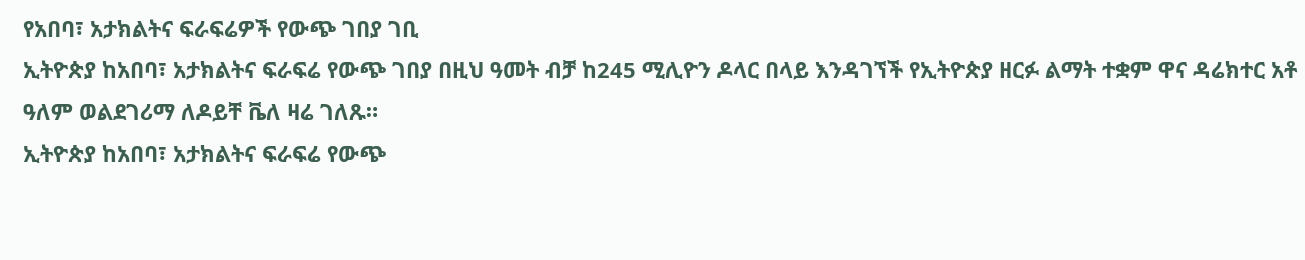የአበባ፣ አታክልትና ፍራፍሬዎች የውጭ ገበያ ገቢ
ኢትዮጵያ ከአበባ፣ አታክልትና ፍራፍሬ የውጭ ገበያ በዚህ ዓመት ብቻ ከ245 ሚሊዮን ዶላር በላይ እንዳገኘች የኢትዮጵያ ዘርፉ ልማት ተቋም ዋና ዳሬክተር አቶ ዓለም ወልደገሪማ ለዶይቸ ቬለ ዛሬ ገለጹ።
ኢትዮጵያ ከአበባ፣ አታክልትና ፍራፍሬ የውጭ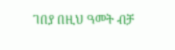ገበያ በዚህ ዓመት ብቻ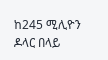ከ245 ሚሊዮን ዶላር በላይ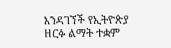እንዳገኘች የኢትዮጵያ ዘርፉ ልማት ተቋም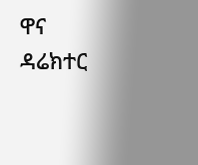ዋና ዳሬክተር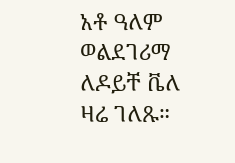አቶ ዓለም ወልደገሪማ ለዶይቸ ቬለ ዛሬ ገለጹ።